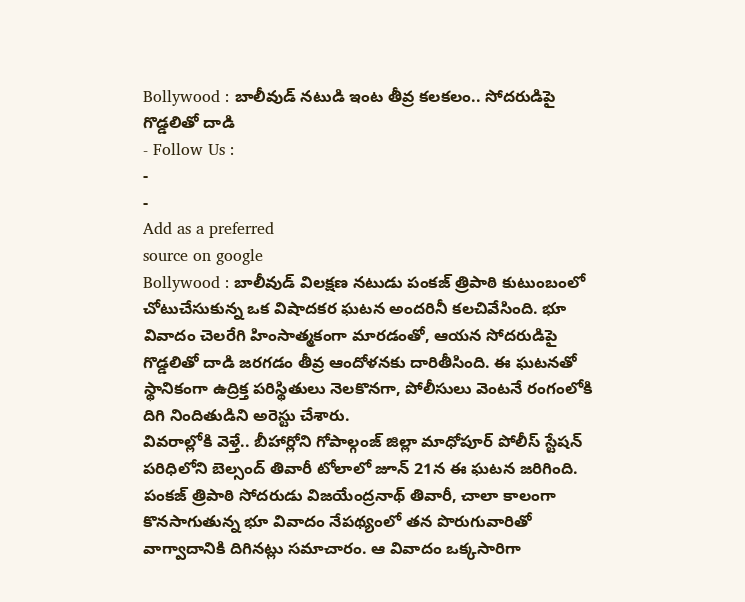Bollywood : బాలీవుడ్ నటుడి ఇంట తీవ్ర కలకలం.. సోదరుడిపై గొడ్డలితో దాడి
- Follow Us :
-
-
Add as a preferred
source on google
Bollywood : బాలీవుడ్ విలక్షణ నటుడు పంకజ్ త్రిపాఠి కుటుంబంలో చోటుచేసుకున్న ఒక విషాదకర ఘటన అందరినీ కలచివేసింది. భూ వివాదం చెలరేగి హింసాత్మకంగా మారడంతో, ఆయన సోదరుడిపై గొడ్డలితో దాడి జరగడం తీవ్ర ఆందోళనకు దారితీసింది. ఈ ఘటనతో స్థానికంగా ఉద్రిక్త పరిస్థితులు నెలకొనగా, పోలీసులు వెంటనే రంగంలోకి దిగి నిందితుడిని అరెస్టు చేశారు.
వివరాల్లోకి వెళ్తే.. బీహార్లోని గోపాల్గంజ్ జిల్లా మాధోపూర్ పోలీస్ స్టేషన్ పరిధిలోని బెల్సంద్ తివారీ టోలాలో జూన్ 21న ఈ ఘటన జరిగింది. పంకజ్ త్రిపాఠి సోదరుడు విజయేంద్రనాథ్ తివారీ, చాలా కాలంగా కొనసాగుతున్న భూ వివాదం నేపథ్యంలో తన పొరుగువారితో వాగ్వాదానికి దిగినట్లు సమాచారం. ఆ వివాదం ఒక్కసారిగా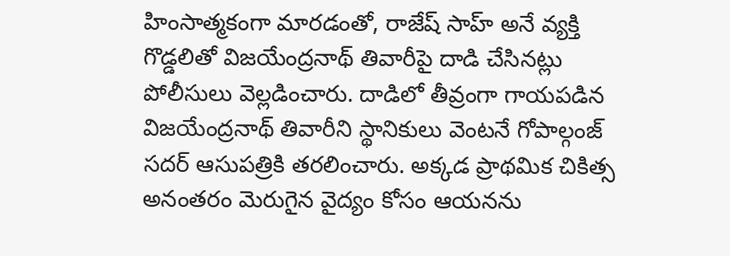హింసాత్మకంగా మారడంతో, రాజేష్ సాహ్ అనే వ్యక్తి గొడ్డలితో విజయేంద్రనాథ్ తివారీపై దాడి చేసినట్లు పోలీసులు వెల్లడించారు. దాడిలో తీవ్రంగా గాయపడిన విజయేంద్రనాథ్ తివారీని స్థానికులు వెంటనే గోపాల్గంజ్ సదర్ ఆసుపత్రికి తరలించారు. అక్కడ ప్రాథమిక చికిత్స అనంతరం మెరుగైన వైద్యం కోసం ఆయనను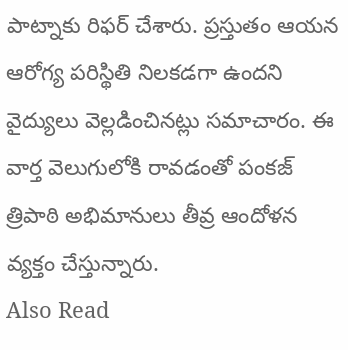పాట్నాకు రిఫర్ చేశారు. ప్రస్తుతం ఆయన ఆరోగ్య పరిస్థితి నిలకడగా ఉందని వైద్యులు వెల్లడించినట్లు సమాచారం. ఈ వార్త వెలుగులోకి రావడంతో పంకజ్ త్రిపాఠి అభిమానులు తీవ్ర ఆందోళన వ్యక్తం చేస్తున్నారు.
Also Read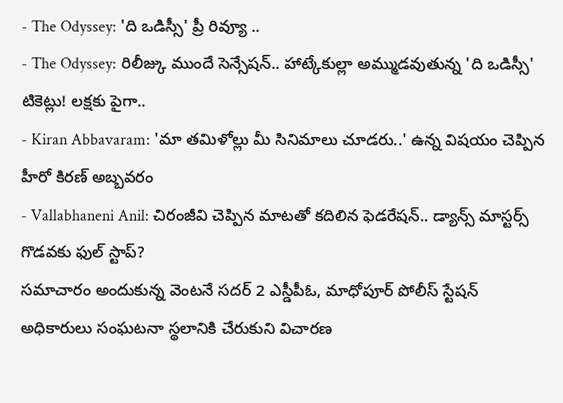- The Odyssey: 'ది ఒడిస్సీ' ప్రీ రివ్యూ ..
- The Odyssey: రిలీజ్కు ముందే సెన్సేషన్.. హాట్కేకుల్లా అమ్ముడవుతున్న 'ది ఒడిస్సీ' టికెట్లు! లక్షకు పైగా..
- Kiran Abbavaram: 'మా తమిళోల్లు మీ సినిమాలు చూడరు..' ఉన్న విషయం చెప్పిన హీరో కిరణ్ అబ్బవరం
- Vallabhaneni Anil: చిరంజీవి చెప్పిన మాటతో కదిలిన ఫెడరేషన్.. డ్యాన్స్ మాస్టర్స్ గొడవకు ఫుల్ స్టాప్?
సమాచారం అందుకున్న వెంటనే సదర్ 2 ఎస్డీపీఓ, మాధోపూర్ పోలీస్ స్టేషన్ అధికారులు సంఘటనా స్థలానికి చేరుకుని విచారణ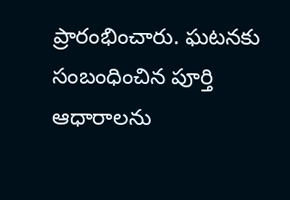ప్రారంభించారు. ఘటనకు సంబంధించిన పూర్తి ఆధారాలను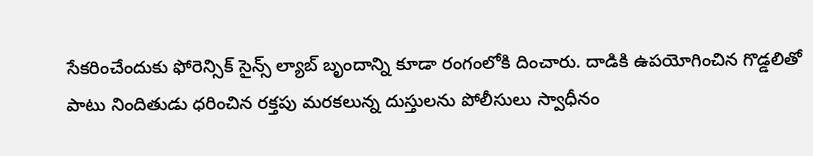సేకరించేందుకు ఫోరెన్సిక్ సైన్స్ ల్యాబ్ బృందాన్ని కూడా రంగంలోకి దించారు. దాడికి ఉపయోగించిన గొడ్డలితో పాటు నిందితుడు ధరించిన రక్తపు మరకలున్న దుస్తులను పోలీసులు స్వాధీనం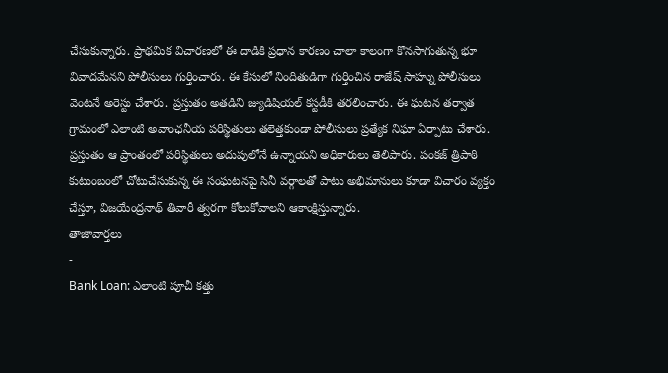చేసుకున్నారు. ప్రాథమిక విచారణలో ఈ దాడికి ప్రధాన కారణం చాలా కాలంగా కొనసాగుతున్న భూ వివాదమేనని పోలీసులు గుర్తించారు. ఈ కేసులో నిందితుడిగా గుర్తించిన రాజేష్ సాహ్ను పోలీసులు వెంటనే అరెస్టు చేశారు. ప్రస్తుతం అతడిని జ్యుడిషియల్ కస్టడీకి తరలించారు. ఈ ఘటన తర్వాత గ్రామంలో ఎలాంటి అవాంఛనీయ పరిస్థితులు తలెత్తకుండా పోలీసులు ప్రత్యేక నిఘా ఏర్పాటు చేశారు. ప్రస్తుతం ఆ ప్రాంతంలో పరిస్థితులు అదుపులోనే ఉన్నాయని అధికారులు తెలిపారు. పంకజ్ త్రిపాఠి కుటుంబంలో చోటుచేసుకున్న ఈ సంఘటనపై సినీ వర్గాలతో పాటు అభిమానులు కూడా విచారం వ్యక్తం చేస్తూ, విజయేంద్రనాథ్ తివారీ త్వరగా కోలుకోవాలని ఆకాంక్షిస్తున్నారు.
తాజావార్తలు
-
Bank Loan: ఎలాంటి పూచీ కత్తు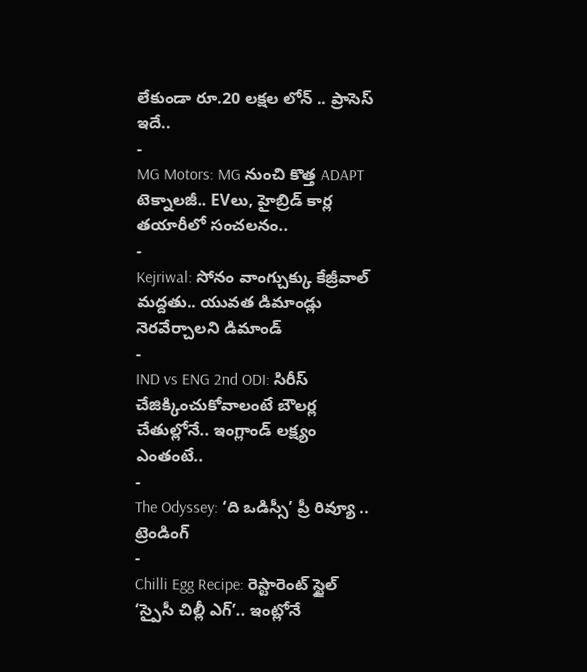లేకుండా రూ.20 లక్షల లోన్ .. ప్రాసెస్ ఇదే..
-
MG Motors: MG నుంచి కొత్త ADAPT టెక్నాలజీ.. EVలు, హైబ్రిడ్ కార్ల తయారీలో సంచలనం..
-
Kejriwal: సోనం వాంగ్చుక్కు కేజ్రీవాల్ మద్దతు.. యువత డిమాండ్లు నెరవేర్చాలని డిమాండ్
-
IND vs ENG 2nd ODI: సిరీస్ చేజిక్కించుకోవాలంటే బౌలర్ల చేతుల్లోనే.. ఇంగ్లాండ్ లక్ష్యం ఎంతంటే..
-
The Odyssey: ‘ది ఒడిస్సీ’ ప్రీ రివ్యూ ..
ట్రెండింగ్
-
Chilli Egg Recipe: రెస్టారెంట్ స్టైల్ ‘స్పైసీ చిల్లీ ఎగ్’.. ఇంట్లోనే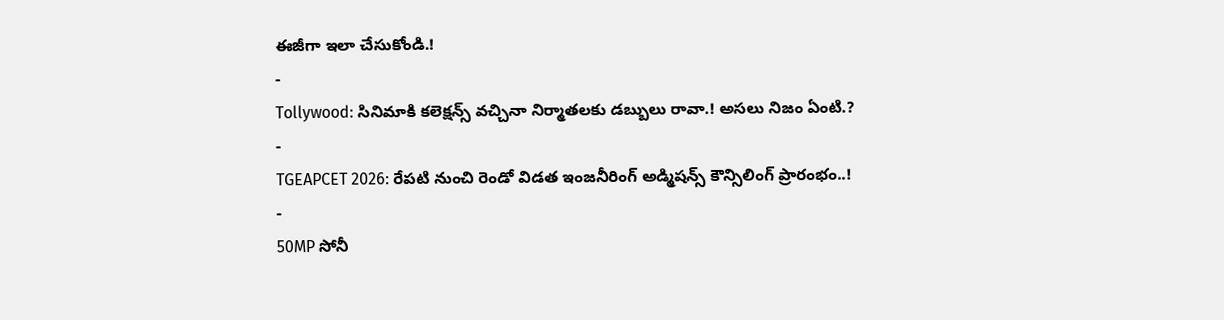ఈజీగా ఇలా చేసుకోండి.!
-
Tollywood: సినిమాకి కలెక్షన్స్ వచ్చినా నిర్మాతలకు డబ్బులు రావా.! అసలు నిజం ఏంటి.?
-
TGEAPCET 2026: రేపటి నుంచి రెండో విడత ఇంజనీరింగ్ అడ్మిషన్స్ కౌన్సిలింగ్ ప్రారంభం..!
-
50MP సోనీ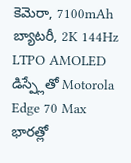కెమెరా, 7100mAh బ్యాటరీ, 2K 144Hz LTPO AMOLED డిస్ప్లేతో Motorola Edge 70 Max భారత్లో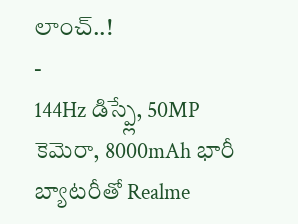లాంచ్..!
-
144Hz డిస్ప్లే, 50MP కెమెరా, 8000mAh భారీ బ్యాటరీతో Realme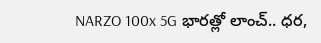NARZO 100x 5G భారత్లో లాంచ్.. ధర,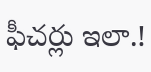ఫీచర్లు ఇలా.!